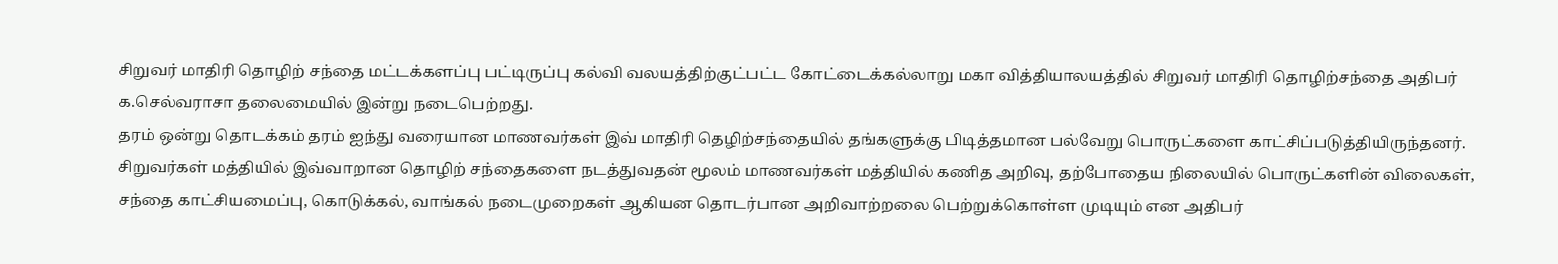சிறுவர் மாதிரி தொழிற் சந்தை மட்டக்களப்பு பட்டிருப்பு கல்வி வலயத்திற்குட்பட்ட கோட்டைக்கல்லாறு மகா வித்தியாலயத்தில் சிறுவர் மாதிரி தொழிற்சந்தை அதிபர் க.செல்வராசா தலைமையில் இன்று நடைபெற்றது.
தரம் ஒன்று தொடக்கம் தரம் ஐந்து வரையான மாணவர்கள் இவ் மாதிரி தெழிற்சந்தையில் தங்களுக்கு பிடித்தமான பல்வேறு பொருட்களை காட்சிப்படுத்தியிருந்தனர். சிறுவர்கள் மத்தியில் இவ்வாறான தொழிற் சந்தைகளை நடத்துவதன் மூலம் மாணவர்கள் மத்தியில் கணித அறிவு, தற்போதைய நிலையில் பொருட்களின் விலைகள், சந்தை காட்சியமைப்பு, கொடுக்கல், வாங்கல் நடைமுறைகள் ஆகியன தொடர்பான அறிவாற்றலை பெற்றுக்கொள்ள முடியும் என அதிபர்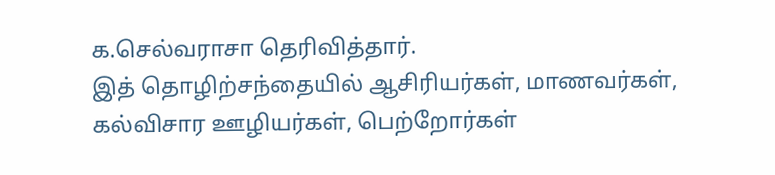க.செல்வராசா தெரிவித்தார்.
இத் தொழிற்சந்தையில் ஆசிரியர்கள், மாணவர்கள், கல்விசார ஊழியர்கள், பெற்றோர்கள்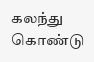கலந்து கொண்டு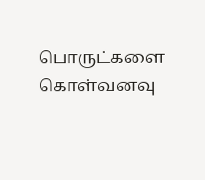பொருட்களை கொள்வனவு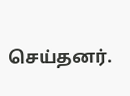செய்தனர்.